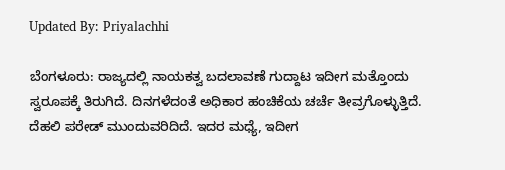Updated By: Priyalachhi

ಬೆಂಗಳೂರು: ರಾಜ್ಯದಲ್ಲಿ ನಾಯಕತ್ವ ಬದಲಾವಣೆ ಗುದ್ದಾಟ ಇದೀಗ ಮತ್ತೊಂದು ಸ್ವರೂಪಕ್ಕೆ ತಿರುಗಿದೆ. ದಿನಗಳೆದಂತೆ ಅಧಿಕಾರ ಹಂಚಿಕೆಯ ಚರ್ಚೆ ತೀವ್ರಗೊಳ್ಳುತ್ತಿದೆ. ದೆಹಲಿ ಪರೇಡ್ ಮುಂದುವರಿದಿದೆ. ಇದರ ಮಧ್ಯೆ, ಇದೀಗ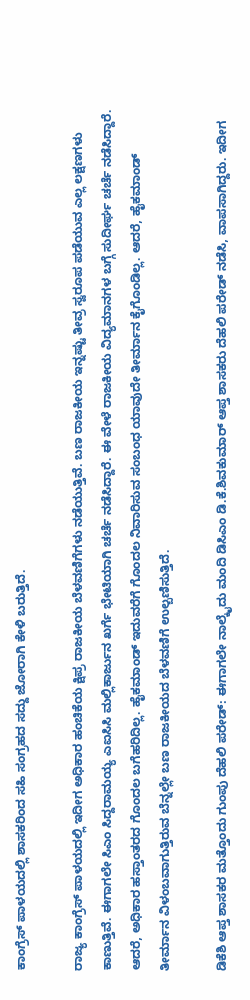ಕಾಂಗ್ರೆಸ್ ಪಾಳಯದಲ್ಲಿ ಶಾಸಕರಿಂದ ಸಹಿ ಸಂಗ್ರಹದ ಸದ್ದು ಜೋರಾಗಿ ಕೇಳಿ ಬರುತ್ತಿದೆ.

ರಾಜ್ಯ ಕಾಂಗ್ರೆಸ್ ಪಾಳಯದಲ್ಲಿ ಇದೀಗ ಅಧಿಕಾರ ಹಂಚಿಕೆಯ ಕ್ಷಿಪ್ರ ರಾಜಕೀಯ ಬೆಳವಣಿಗೆಗಳು ನಡೆಯುತ್ತಿವೆ. ಬಣ ರಾಜಕೀಯ ಇನ್ನಷ್ಟು ತೀವ್ರ ಸ್ವರೂಪ ಪಡೆಯುವ ಎಲ್ಲ ಲಕ್ಷಣಗಳು ಕಾಣುತ್ತಿವೆ. ಈಗಾಗಲೇ ಸಿಎಂ ಸಿದ್ದರಾಮಯ್ಯ ಎಐಸಿಸಿ ಮಲ್ಲಿಕಾರ್ಜುನ ಖರ್ಗೆ ಭೇಟಿಯಾಗಿ ಚರ್ಚೆ ನಡೆಸಿದ್ದಾರೆ. ಈ ವೇಳೆ ರಾಜಕೀಯ ವಿದ್ಯಮಾನಗಳ ಬಗ್ಗೆ ಸುದೀರ್ಘ ಚರ್ಚೆ ನಡೆಸಿದ್ದಾರೆ. ಆದರೆ, ಅಧಿಕಾರ ಹಸ್ತಾಂತರದ ಗೊಂದಲ ಬಗೆಹರಿದಿಲ್ಲ. ಹೈಕಮಾಂಡ್ ಇದುವರೆಗೆ ಗೊಂದಲ ನಿವಾರಿಸುವ ಸಂಬಂಧ ಯಾವುದೇ ತೀರ್ಮಾನ ಕೈಗೊಂಡಿಲ್ಲ. ಆದರೆ, ಹೈಕಮಾಂಡ್ ತೀರ್ಮಾನ ವಿಳಂಬವಾಗುತ್ತಿರುವ ಬೆನ್ನಲ್ಲೇ ಬಣ ರಾಜಕೀಯದ ಬೆಳವಣಿಗೆ ಉಲ್ಬಣಿಸುತ್ತಿದೆ.

ಡಿಕೆಶಿ ಆಪ್ತ ಶಾಸಕರ ಮತ್ತೊಂದು ಗುಂಪು ದೆಹಲಿ ಪರೇಡ್: ಈಗಾಗಲೇ ನಾಲ್ಕೈದು ಮಂದಿ ಡಿಸಿಎಂ ಡಿ.ಕೆ.ಶಿವಕುಮಾರ್ ಆಪ್ತ ಶಾಸಕರು ದೆಹಲಿ ಪರೇಡ್ ನಡೆಸಿ, ವಾಪಸಾಗಿದ್ದರು. ಇದೀಗ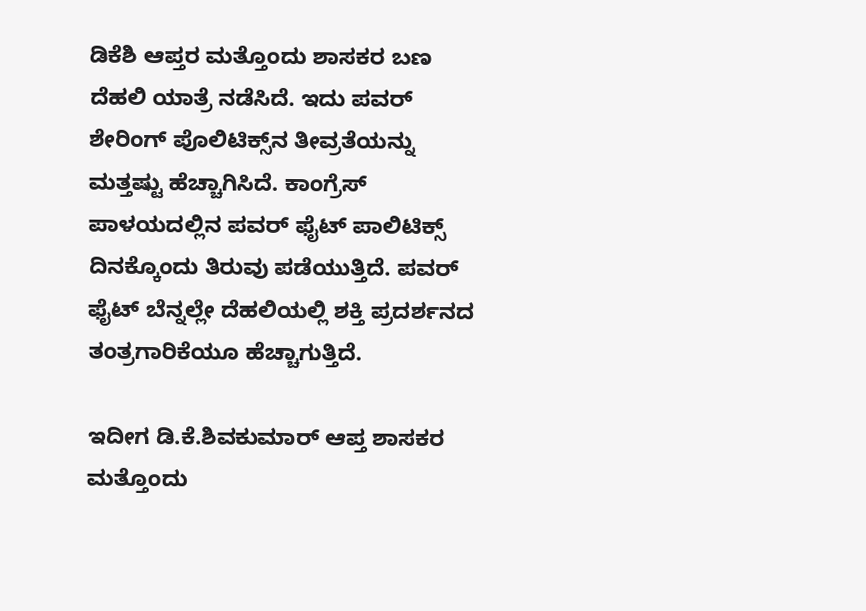ಡಿಕೆಶಿ ಆಪ್ತರ ಮತ್ತೊಂದು ಶಾಸಕರ ಬಣ ದೆಹಲಿ ಯಾತ್ರೆ ನಡೆಸಿದೆ. ಇದು ಪವರ್ ಶೇರಿಂಗ್ ಪೊಲಿಟಿಕ್ಸ್‌ನ ತೀವ್ರತೆಯನ್ನು ಮತ್ತಷ್ಟು ಹೆಚ್ಚಾಗಿಸಿದೆ. ಕಾಂಗ್ರೆಸ್ ಪಾಳಯದಲ್ಲಿನ ಪವರ್ ಫೈಟ್ ಪಾಲಿಟಿಕ್ಸ್ ದಿನಕ್ಕೊಂದು ತಿರುವು ಪಡೆಯುತ್ತಿದೆ. ಪವರ್ ಫೈಟ್ ಬೆನ್ನಲ್ಲೇ ದೆಹಲಿಯಲ್ಲಿ ಶಕ್ತಿ ಪ್ರದರ್ಶನದ ತಂತ್ರಗಾರಿಕೆಯೂ ಹೆಚ್ಚಾಗುತ್ತಿದೆ.

ಇದೀಗ ಡಿ.ಕೆ.ಶಿವಕುಮಾರ್ ಆಪ್ತ ಶಾಸಕರ ಮತ್ತೊಂದು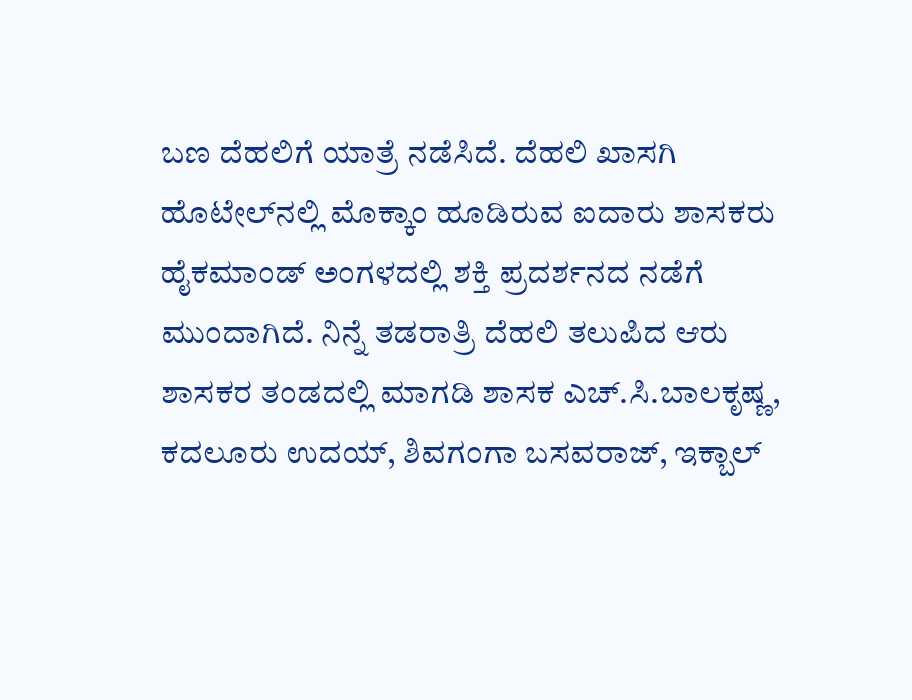ಬಣ ದೆಹಲಿಗೆ ಯಾತ್ರೆ ನಡೆಸಿದೆ. ದೆಹಲಿ ಖಾಸಗಿ ಹೊಟೇಲ್‌ನಲ್ಲಿ ಮೊಕ್ಕಾಂ ಹೂಡಿರುವ ಐದಾರು ಶಾಸಕರು ಹೈಕಮಾಂಡ್ ಅಂಗಳದಲ್ಲಿ ಶಕ್ತಿ ಪ್ರದರ್ಶನದ ನಡೆಗೆ ಮುಂದಾಗಿದೆ. ನಿನ್ನೆ ತಡರಾತ್ರಿ ದೆಹಲಿ ತಲುಪಿದ ಆರು ಶಾಸಕರ ತಂಡದಲ್ಲಿ ಮಾಗಡಿ ಶಾಸಕ ಎಚ್.ಸಿ.ಬಾಲಕೃಷ್ಣ, ಕದಲೂರು ಉದಯ್, ಶಿವಗಂಗಾ ಬಸವರಾಜ್, ಇಕ್ಬಾಲ್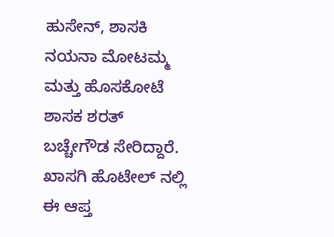ಹುಸೇನ್, ಶಾಸಕಿ ನಯನಾ ಮೋಟಮ್ಮ ಮತ್ತು ಹೊಸಕೋಟೆ ಶಾಸಕ ಶರತ್ ಬಚ್ಚೇಗೌಡ ಸೇರಿದ್ದಾರೆ. ಖಾಸಗಿ ಹೊಟೇಲ್ ನಲ್ಲಿ ಈ ಆಪ್ತ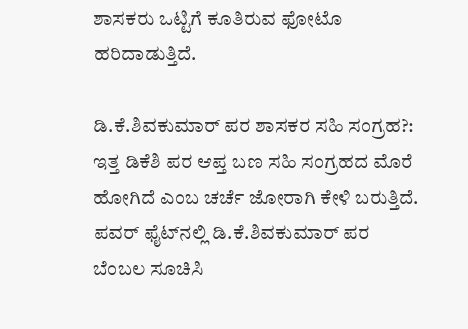ಶಾಸಕರು ಒಟ್ಟಿಗೆ ಕೂತಿರುವ ಫೋಟೊ ಹರಿದಾಡುತ್ತಿದೆ.

ಡಿ.ಕೆ‌.ಶಿವಕುಮಾರ್ ಪರ ಶಾಸಕರ ಸಹಿ ಸಂಗ್ರಹ?: ಇತ್ತ ಡಿಕೆಶಿ ಪರ ಆಪ್ತ ಬಣ ಸಹಿ ಸಂಗ್ರಹದ ಮೊರೆ ಹೋಗಿದೆ ಎಂಬ ಚರ್ಚೆ ಜೋರಾಗಿ ಕೇಳಿ ಬರುತ್ತಿದೆ. ಪವರ್ ಫೈಟ್‌ನಲ್ಲಿ ಡಿ.ಕೆ.ಶಿವಕುಮಾರ್ ಪರ ಬೆಂಬಲ ಸೂಚಿಸಿ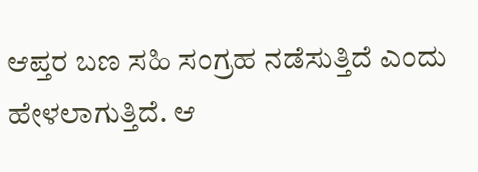ಆಪ್ತರ ಬಣ ಸಹಿ ಸಂಗ್ರಹ ನಡೆಸುತ್ತಿದೆ ಎಂದು ಹೇಳಲಾಗುತ್ತಿದೆ. ಆ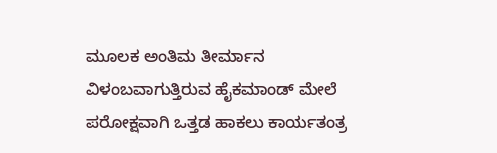ಮೂಲಕ ಅಂತಿಮ ತೀರ್ಮಾನ ವಿಳಂಬವಾಗುತ್ತಿರುವ ಹೈಕಮಾಂಡ್ ಮೇಲೆ ಪರೋಕ್ಷವಾಗಿ ಒತ್ತಡ ಹಾಕಲು ಕಾರ್ಯತಂತ್ರ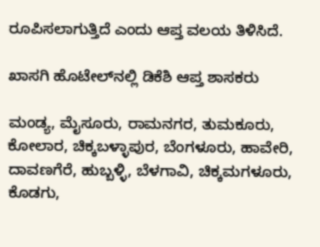ರೂಪಿಸಲಾಗುತ್ತಿದೆ ಎಂದು ಆಪ್ತ ವಲಯ ತಿಳಿಸಿದೆ.

ಖಾಸಗಿ ಹೊಟೇಲ್‌ನಲ್ಲಿ ಡಿಕೆಶಿ ಆಪ್ತ ಶಾಸಕರು

ಮಂಡ್ಯ, ಮೈಸೂರು, ರಾಮನಗರ, ತುಮಕೂರು, ಕೋಲಾರ, ಚಿಕ್ಕಬಳ್ಳಾಪುರ, ಬೆಂಗಳೂರು, ಹಾವೇರಿ, ದಾವಣಗೆರೆ, ಹುಬ್ಬಳ್ಳಿ, ಬೆಳಗಾವಿ, ಚಿಕ್ಕಮಗಳೂರು, ಕೊಡಗು,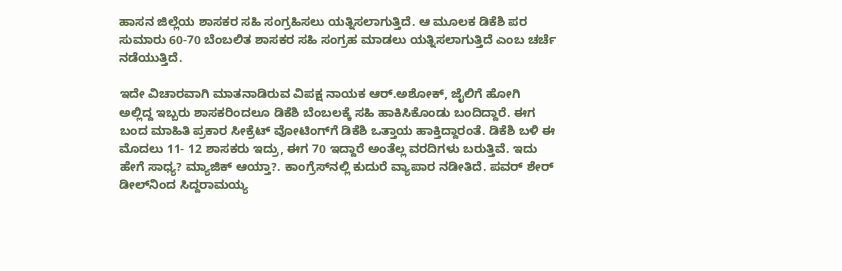ಹಾಸನ ಜಿಲ್ಲೆಯ ಶಾಸಕರ ಸಹಿ ಸಂಗ್ರಹಿಸಲು ಯತ್ನಿಸಲಾಗುತ್ತಿದೆ. ಆ ಮೂಲಕ ಡಿಕೆಶಿ ಪರ ಸುಮಾರು 60-70 ಬೆಂಬಲಿತ ಶಾಸಕರ ಸಹಿ ಸಂಗ್ರಹ ಮಾಡಲು ಯತ್ನಿಸಲಾಗುತ್ತಿದೆ ಎಂಬ ಚರ್ಚೆ ನಡೆಯುತ್ತಿದೆ.

ಇದೇ ವಿಚಾರವಾಗಿ ಮಾತನಾಡಿರುವ ವಿಪಕ್ಷ ನಾಯಕ ಆರ್.ಅಶೋಕ್, ಜೈಲಿಗೆ ಹೋಗಿ ಅಲ್ಲಿದ್ದ ಇಬ್ಬರು ಶಾಸಕರಿಂದಲೂ ಡಿಕೆಶಿ ಬೆಂಬಲಕ್ಕೆ ಸಹಿ ಹಾಕಿಸಿಕೊಂಡು ಬಂದಿದ್ದಾರೆ. ಈಗ ಬಂದ ಮಾಹಿತಿ ಪ್ರಕಾರ ಸೀಕ್ರೆಟ್ ವೋಟಿಂಗ್‌ಗೆ ಡಿಕೆಶಿ ಒತ್ತಾಯ ಹಾಕ್ತಿದ್ದಾರಂತೆ. ಡಿಕೆಶಿ ಬಳಿ‌ ಈ ಮೊದಲು‌ 11- 12 ಶಾಸಕರು ಇದ್ರು, ಈಗ 70 ಇದ್ದಾರೆ ಅಂತೆಲ್ಲ ವರದಿಗಳು ಬರುತ್ತಿವೆ. ಇದು ಹೇಗೆ ಸಾಧ್ಯ? ಮ್ಯಾಜಿಕ್ ಆಯ್ತಾ?. ಕಾಂಗ್ರೆಸ್‌ನಲ್ಲಿ ಕುದುರೆ ವ್ಯಾಪಾರ ನಡೀತಿದೆ. ಪವರ್ ಶೇರ್ ಡೀಲ್‌ನಿಂದ ಸಿದ್ದರಾಮಯ್ಯ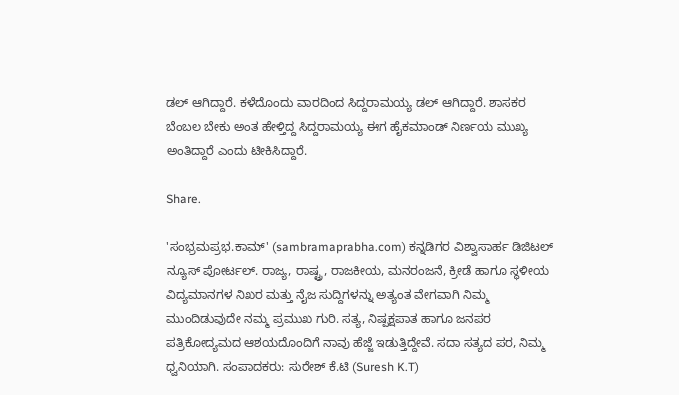ಡಲ್ ಆಗಿದ್ದಾರೆ. ಕಳೆದೊಂದು ವಾರದಿಂದ ಸಿದ್ದರಾಮಯ್ಯ ಡಲ್ ಆಗಿದ್ದಾರೆ. ಶಾಸಕರ ಬೆಂಬಲ ಬೇಕು ಅಂತ ಹೇಳ್ತಿದ್ದ ಸಿದ್ದರಾಮಯ್ಯ ಈಗ ಹೈಕಮಾಂಡ್ ನಿರ್ಣಯ ಮುಖ್ಯ ಅಂತಿದ್ದಾರೆ ಎಂದು ಟೀಕಿಸಿದ್ದಾರೆ.

Share.

'ಸಂಭ್ರಮಪ್ರಭ.ಕಾಮ್' (sambramaprabha.com) ಕನ್ನಡಿಗರ ವಿಶ್ವಾಸಾರ್ಹ ಡಿಜಿಟಲ್ ನ್ಯೂಸ್ ಪೋರ್ಟಲ್. ರಾಜ್ಯ, ರಾಷ್ಟ್ರ, ರಾಜಕೀಯ, ಮನರಂಜನೆ, ಕ್ರೀಡೆ ಹಾಗೂ ಸ್ಥಳೀಯ ವಿದ್ಯಮಾನಗಳ ನಿಖರ ಮತ್ತು ನೈಜ ಸುದ್ದಿಗಳನ್ನು ಅತ್ಯಂತ ವೇಗವಾಗಿ ನಿಮ್ಮ ಮುಂದಿಡುವುದೇ ನಮ್ಮ ಪ್ರಮುಖ ಗುರಿ. ಸತ್ಯ, ನಿಷ್ಪಕ್ಷಪಾತ ಹಾಗೂ ಜನಪರ ಪತ್ರಿಕೋದ್ಯಮದ ಆಶಯದೊಂದಿಗೆ ನಾವು ಹೆಜ್ಜೆ ಇಡುತ್ತಿದ್ದೇವೆ. ಸದಾ ಸತ್ಯದ ಪರ, ನಿಮ್ಮ ಧ್ವನಿಯಾಗಿ. ಸಂಪಾದಕರು: ಸುರೇಶ್ ಕೆ.ಟಿ (Suresh K.T)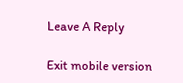Leave A Reply

Exit mobile version